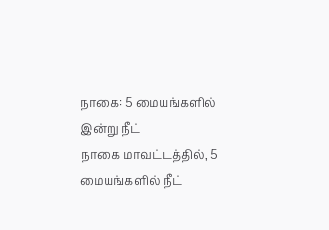நாகை: 5 மையங்களில் இன்று நீட்
நாகை மாவட்டத்தில், 5 மையங்களில் நீட்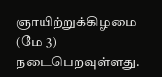ஞாயிற்றுக்கிழமை (மே 3) நடைபெறவுள்ளது.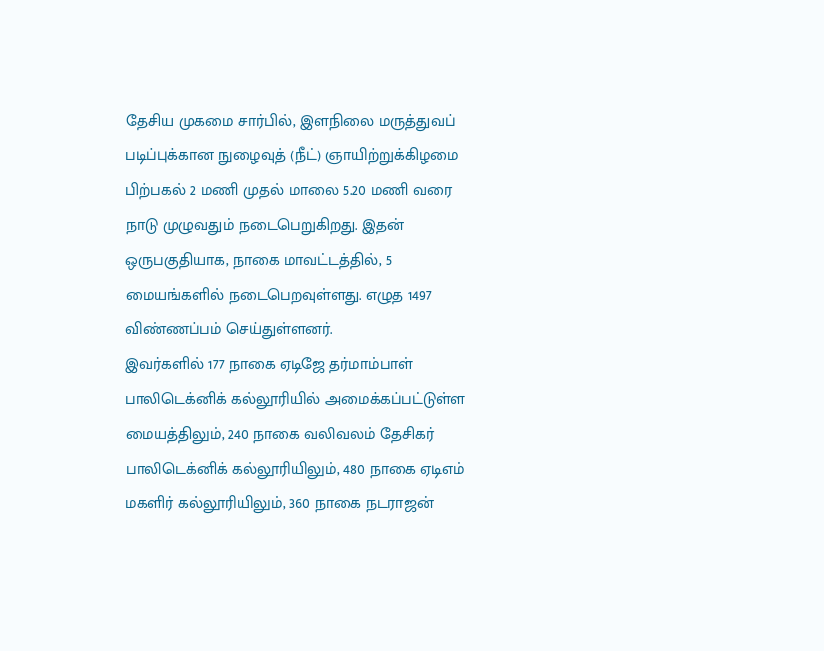தேசிய முகமை சார்பில், இளநிலை மருத்துவப் படிப்புக்கான நுழைவுத் (நீட்) ஞாயிற்றுக்கிழமை பிற்பகல் 2 மணி முதல் மாலை 5.20 மணி வரை நாடு முழுவதும் நடைபெறுகிறது. இதன் ஒருபகுதியாக, நாகை மாவட்டத்தில், 5 மையங்களில் நடைபெறவுள்ளது. எழுத 1497 விண்ணப்பம் செய்துள்ளனர்.
இவர்களில் 177 நாகை ஏடிஜே தர்மாம்பாள் பாலிடெக்னிக் கல்லூரியில் அமைக்கப்பட்டுள்ள மையத்திலும், 240 நாகை வலிவலம் தேசிகர் பாலிடெக்னிக் கல்லூரியிலும், 480 நாகை ஏடிஎம் மகளிர் கல்லூரியிலும், 360 நாகை நடராஜன்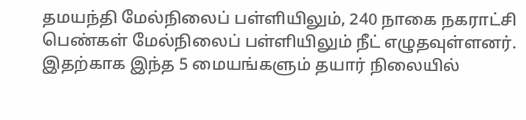தமயந்தி மேல்நிலைப் பள்ளியிலும், 240 நாகை நகராட்சி பெண்கள் மேல்நிலைப் பள்ளியிலும் நீட் எழுதவுள்ளனர். இதற்காக இந்த 5 மையங்களும் தயார் நிலையில்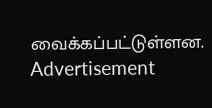வைக்கப்பட்டுள்ளன.
Advertisement